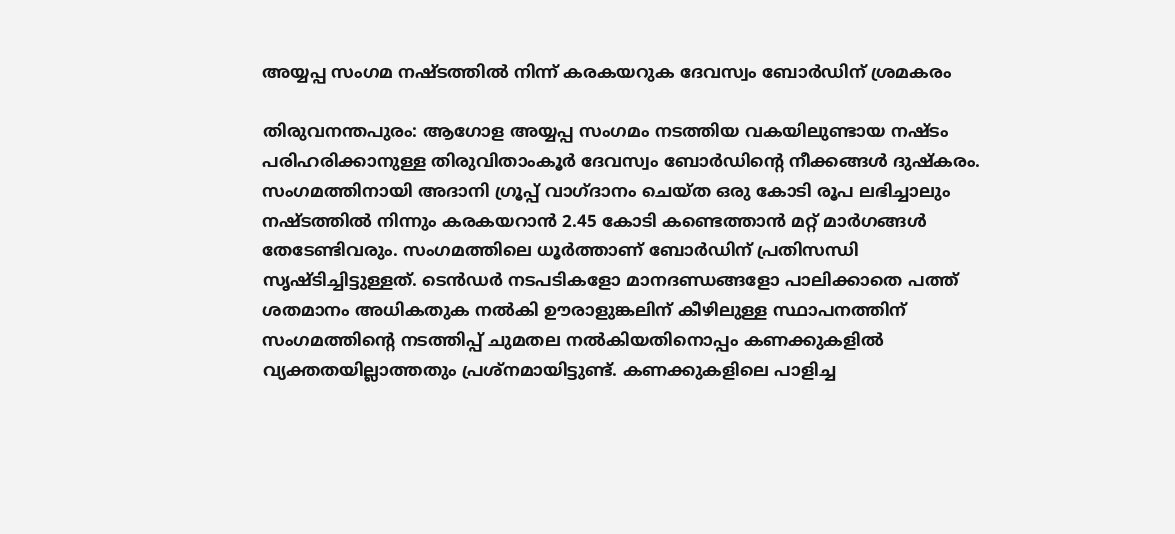അയ്യപ്പ സംഗമ നഷ്ടത്തിൽ നിന്ന് കരകയറുക ദേവസ്വം ബോർഡിന് ശ്രമകരം

തിരുവനന്തപുരം: ആഗോള അയ്യപ്പ സംഗമം നടത്തിയ വകയിലുണ്ടായ നഷ്ടം പരിഹരിക്കാനുള്ള തിരുവിതാംകൂർ ദേവസ്വം ബോർഡിന്‍റെ നീക്കങ്ങൾ ദുഷ്കരം. സംഗമത്തിനായി അദാനി ഗ്രൂപ്പ് വാഗ്ദാനം ചെയ്ത ഒരു കോടി രൂപ ലഭിച്ചാലും നഷ്ടത്തിൽ നിന്നും കരകയറാൻ 2.45 കോടി കണ്ടെത്താൻ മറ്റ് മാർഗങ്ങൾ തേടേണ്ടിവരും. സംഗമത്തിലെ ധൂർത്താണ് ബോർഡിന് പ്രതിസന്ധി സൃഷ്ടിച്ചിട്ടുള്ളത്. ടെൻഡർ നടപടികളോ മാനദണ്ഡങ്ങളോ പാലിക്കാതെ പത്ത് ശതമാനം അധികതുക നൽകി ഊരാളുങ്കലിന് കീഴിലുള്ള സ്ഥാപനത്തിന് സംഗമത്തിന്‍റെ നടത്തിപ്പ് ചുമതല നൽകിയതിനൊപ്പം കണക്കുകളിൽ വ്യക്തതയില്ലാത്തതും പ്രശ്നമായിട്ടുണ്ട്. കണക്കുകളിലെ പാളിച്ച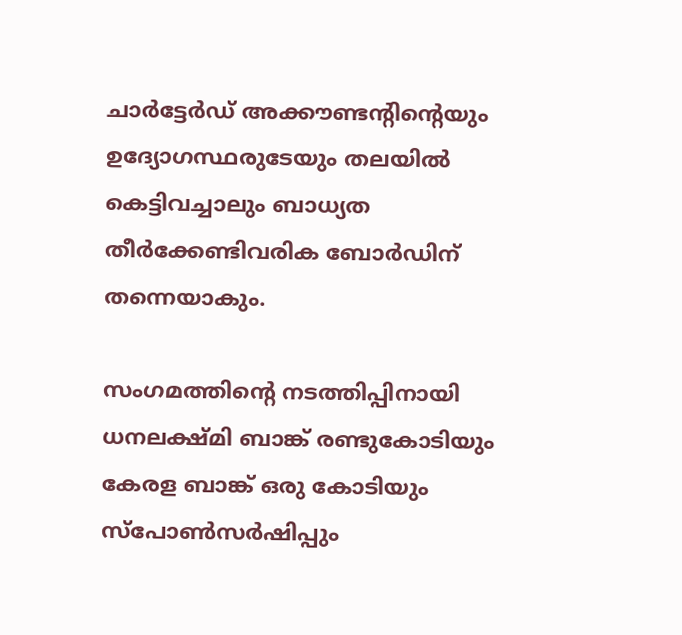ചാർട്ടേർഡ് അക്കൗണ്ടന്റിന്‍റെയും ഉദ്യോഗസ്ഥരുടേയും തലയിൽ കെട്ടിവച്ചാലും ബാധ്യത തീർക്കേണ്ടിവരിക ബോർഡിന് തന്നെയാകും.

സംഗമത്തിന്‍റെ നടത്തിപ്പിനായി ധനലക്ഷ്മി ബാങ്ക് രണ്ടുകോടിയും കേരള ബാങ്ക് ഒരു കോടിയും സ്പോൺസർഷിപ്പും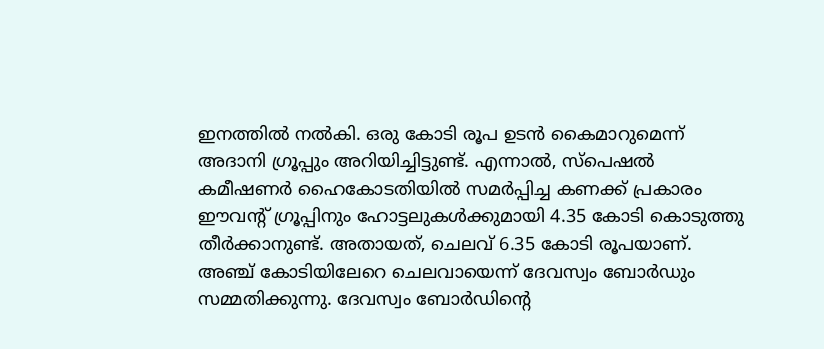ഇനത്തിൽ നൽകി. ഒരു കോടി രൂപ ഉടൻ കൈമാറുമെന്ന് അദാനി ഗ്രൂപ്പും അറിയിച്ചിട്ടുണ്ട്. എന്നാൽ, സ്പെഷൽ കമീഷണർ ഹൈകോടതിയിൽ സമർപ്പിച്ച കണക്ക് പ്രകാരം ഈവന്‍റ് ഗ്രൂപ്പിനും ഹോട്ടലുകൾക്കുമായി 4.35 കോടി കൊടുത്തു തീർക്കാനുണ്ട്. അതായത്, ചെലവ് 6.35 കോടി രൂപയാണ്. അഞ്ച് കോടിയിലേറെ ചെലവായെന്ന് ദേവസ്വം ബോർഡും സമ്മതിക്കുന്നു. ദേവസ്വം ബോർഡിന്‍റെ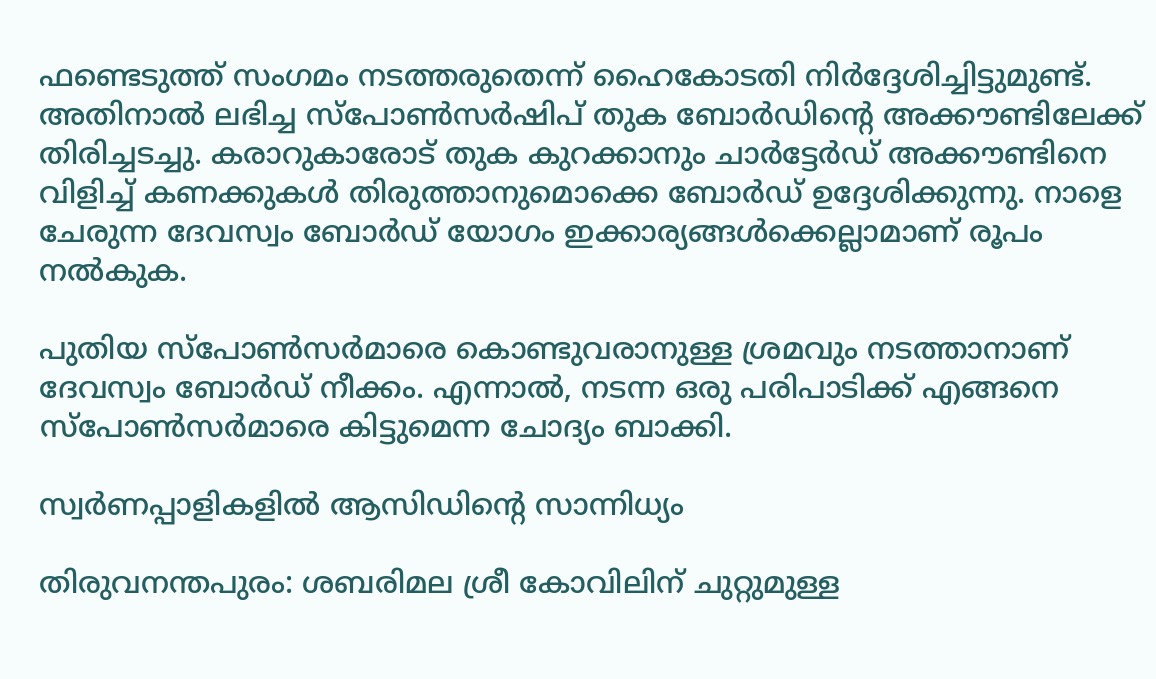ഫണ്ടെടുത്ത് സംഗമം നടത്തരുതെന്ന് ഹൈകോടതി നിർദ്ദേശിച്ചിട്ടുമുണ്ട്. അതിനാൽ ലഭിച്ച സ്പോൺസർഷിപ് തുക ബോർഡിന്‍റെ അക്കൗണ്ടിലേക്ക് തിരിച്ചടച്ചു. കരാറുകാരോട് തുക കുറക്കാനും ചാർട്ടേർഡ് അക്കൗണ്ടിനെ വിളിച്ച് കണക്കുകൾ തിരുത്താനുമൊക്കെ ബോർഡ് ഉദ്ദേശിക്കുന്നു. നാളെ ചേരുന്ന ദേവസ്വം ബോർഡ് യോഗം ഇക്കാര്യങ്ങൾക്കെല്ലാമാണ് രൂപം നൽകുക.

പുതിയ സ്പോൺസർമാരെ കൊണ്ടുവരാനുള്ള ശ്രമവും നടത്താനാണ് ദേവസ്വം ബോർഡ് നീക്കം. എന്നാൽ, നടന്ന ഒരു പരിപാടിക്ക് എങ്ങനെ സ്പോൺസർമാരെ കിട്ടുമെന്ന ചോദ്യം ബാക്കി.

സ്വർണപ്പാളികളിൽ ആസിഡിന്‍റെ സാന്നിധ്യം

തിരുവനന്തപുരം: ശബരിമല ശ്രീ കോവിലിന് ചുറ്റുമുള്ള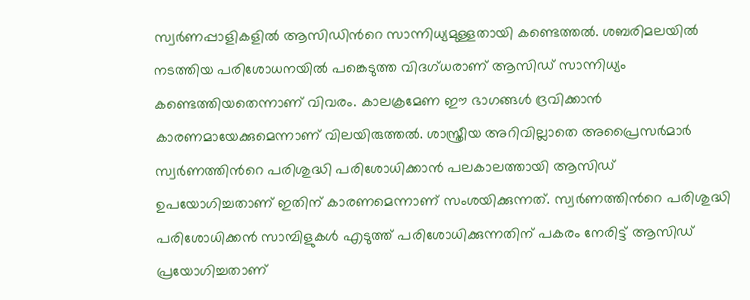സ്വർണപ്പാളികളിൽ ആസിഡിന്‍റെ സാന്നിധ്യമുള്ളതായി കണ്ടെത്തൽ. ശബരിമലയിൽ നടത്തിയ പരിശോധനയിൽ പങ്കെടുത്ത വിദഗ്ധരാണ് ആസി‍ഡ് സാന്നിധ്യം കണ്ടെത്തിയതെന്നാണ് വിവരം. കാലക്രമേണ ഈ ഭാഗങ്ങൾ ദ്രവിക്കാൻ കാരണമായേക്കുമെന്നാണ് വിലയിരുത്തൽ. ശാസ്ത്രീയ അറിവില്ലാതെ അപ്രൈസർമാർ സ്വർണത്തിന്‍റെ പരിശുദ്ധി പരിശോധിക്കാൻ പലകാലത്തായി ആസിഡ് ഉപയോഗിച്ചതാണ് ഇതിന് കാരണമെന്നാണ് സംശയിക്കുന്നത്. സ്വർണത്തിന്‍റെ പരിശുദ്ധി പരിശോധിക്കൻ സാമ്പിളുകൾ എടുത്ത് പരിശോധിക്കുന്നതിന് പകരം നേരിട്ട് ആസിഡ് പ്രയോഗിച്ചതാണ്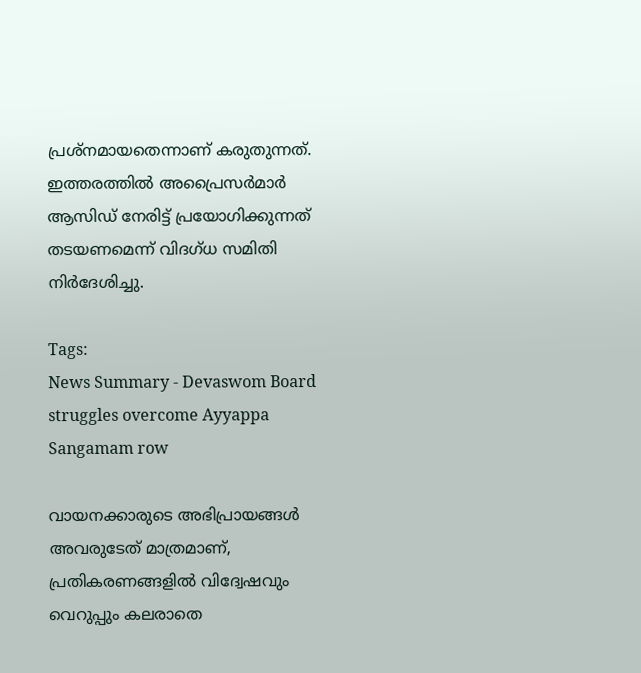പ്രശ്നമായതെന്നാണ് കരുതുന്നത്. ഇത്തരത്തിൽ അപ്രൈസർമാർ ആസിഡ് നേരിട്ട് പ്രയോഗിക്കുന്നത് തടയണമെന്ന് വിദഗ്ധ സമിതി നിർദേശിച്ചു.

Tags:
News Summary - Devaswom Board struggles overcome Ayyappa Sangamam row

വായനക്കാരുടെ അഭിപ്രായങ്ങള്‍ അവരുടേത് മാത്രമാണ്, പ്രതികരണങ്ങളിൽ വിദ്വേഷവും വെറുപ്പും കലരാതെ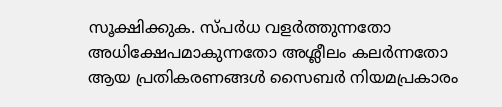സൂക്ഷിക്കുക. സ്പർധ വളർത്തുന്നതോ അധിക്ഷേപമാകുന്നതോ അശ്ലീലം കലർന്നതോ ആയ പ്രതികരണങ്ങൾ സൈബർ നിയമപ്രകാരം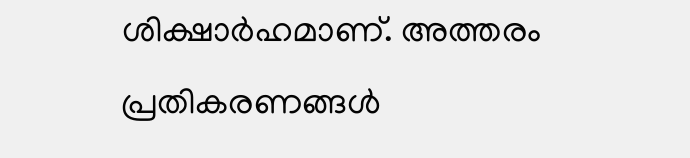ശിക്ഷാർഹമാണ്. അത്തരം പ്രതികരണങ്ങൾ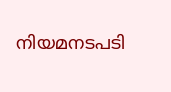നിയമനടപടി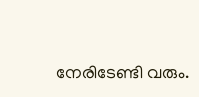നേരിടേണ്ടി വരും.